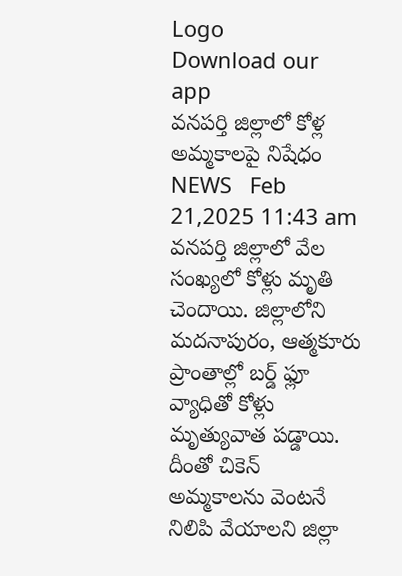Logo
Download our app
వ‌న‌ప‌ర్తి జిల్లాలో కోళ్ల అమ్మ‌కాల‌పై నిషేధం
NEWS   Feb 21,2025 11:43 am
వ‌న‌ప‌ర్తి జిల్లాలో వేల సంఖ్య‌లో కోళ్లు మృతి చెందాయి. జిల్లాలోని మ‌ద‌నాపురం, ఆత్మ‌కూరు ప్రాంతాల్లో బ‌ర్డ్ ఫ్లూ వ్యాధితో కోళ్లు మృత్యువాత ప‌డ్డాయి. దీంతో చికెన్ అమ్మ‌కాల‌ను వెంట‌నే నిలిపి వేయాల‌ని జిల్లా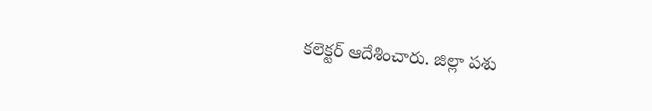క‌లెక్ట‌ర్ ఆదేశించారు. జిల్లా ప‌శు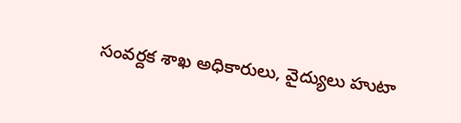సంవ‌ర్ద‌క శాఖ అధికారులు, వైద్యులు హుటా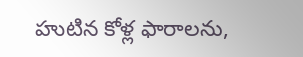హుటిన కోళ్ల ఫారాల‌ను,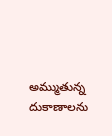అమ్ముతున్న దుకాణాల‌ను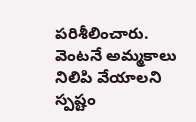ప‌రిశీలించారు. వెంట‌నే అమ్మ‌కాలు నిలిపి వేయాల‌ని స్ప‌ష్టం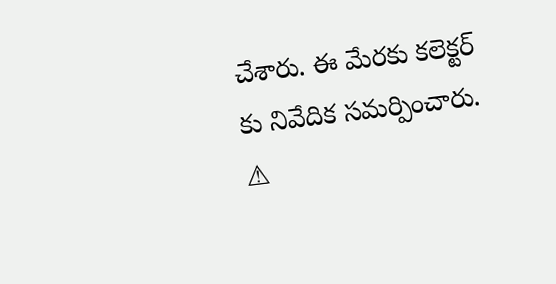చేశారు. ఈ మేర‌కు క‌లెక్ట‌ర్ కు నివేదిక స‌మ‌ర్పించారు.
⚠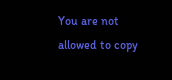You are not allowed to copy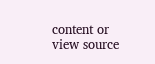content or view source